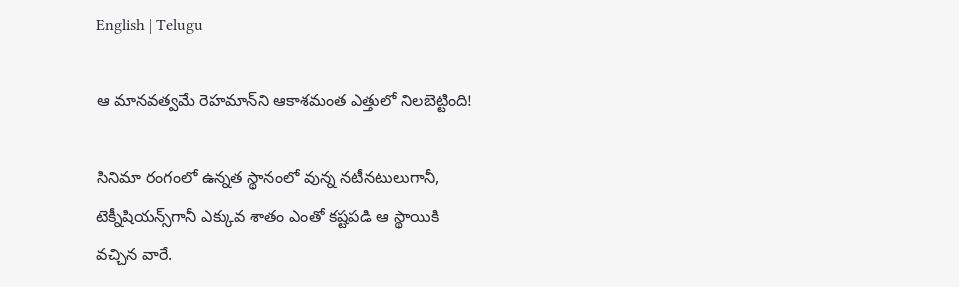English | Telugu

ఆ మానవత్వమే రెహమాన్‌ని ఆకాశమంత ఎత్తులో నిలబెట్టింది!

సినిమా రంగంలో ఉన్నత స్థానంలో వున్న నటీనటులుగానీ, టెక్నీషియన్స్‌గానీ ఎక్కువ శాతం ఎంతో కష్టపడి ఆ స్థాయికి వచ్చిన వారే.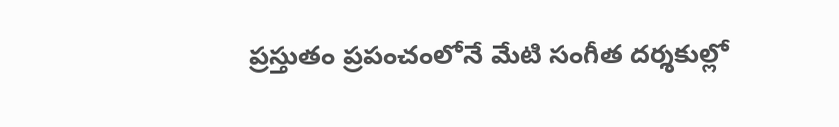ప్రస్తుతం ప్రపంచంలోనే మేటి సంగీత దర్శకుల్లో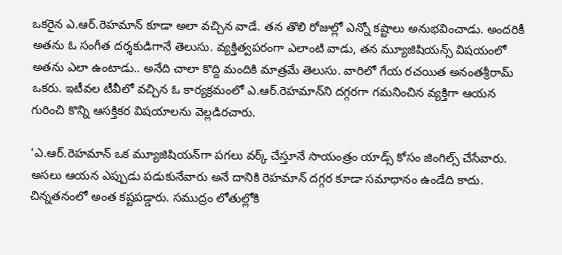ఒకరైన ఎ.ఆర్‌.రెహమాన్‌ కూడా అలా వచ్చిన వాడే. తన తొలి రోజుల్లో ఎన్నో కష్టాలు అనుభవించాడు. అందరికీ అతను ఓ సంగీత దర్శకుడిగానే తెలుసు. వ్యక్తిత్వపరంగా ఎలాంటి వాడు, తన మ్యూజిషియన్స్‌ విషయంలో అతను ఎలా ఉంటాడు.. అనేది చాలా కొద్ది మందికి మాత్రమే తెలుసు. వారిలో గేయ రచయిత అనంతశ్రీరామ్‌ ఒకరు. ఇటీవల టీవీలో వచ్చిన ఓ కార్యక్రమంలో ఎ.ఆర్‌.రెహమాన్‌ని దగ్గరగా గమనించిన వ్యక్తిగా ఆయన గురించి కొన్ని ఆసక్తికర విషయాలను వెల్లడిరచారు.

‘ఎ.ఆర్‌.రెహమాన్‌ ఒక మ్యూజిషియన్‌గా పగలు వర్క్‌ చేస్తూనే సాయంత్రం యాడ్స్‌ కోసం జింగిల్స్‌ చేసేవారు. అసలు ఆయన ఎప్పుడు పడుకునేవారు అనే దానికి రెహమాన్‌ దగ్గర కూడా సమాధానం ఉండేది కాదు. చిన్నతనంలో అంత కష్టపడ్డారు. సముద్రం లోతుల్లోకి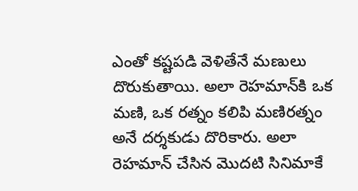ఎంతో కష్టపడి వెళితేనే మణులు దొరుకుతాయి. అలా రెహమాన్‌కి ఒక మణి, ఒక రత్నం కలిపి మణిరత్నం అనే దర్శకుడు దొరికారు. అలా రెహమాన్‌ చేసిన మొదటి సినిమాకే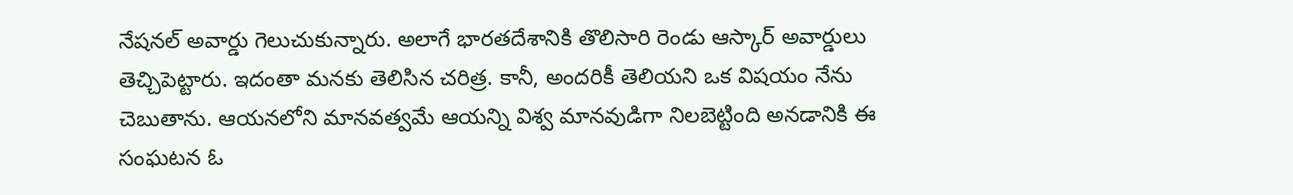నేషనల్‌ అవార్డు గెలుచుకున్నారు. అలాగే భారతదేశానికి తొలిసారి రెండు ఆస్కార్‌ అవార్డులు తెచ్చిపెట్టారు. ఇదంతా మనకు తెలిసిన చరిత్ర. కానీ, అందరికీ తెలియని ఒక విషయం నేను చెబుతాను. ఆయనలోని మానవత్వమే ఆయన్ని విశ్వ మానవుడిగా నిలబెట్టింది అనడానికి ఈ సంఘటన ఓ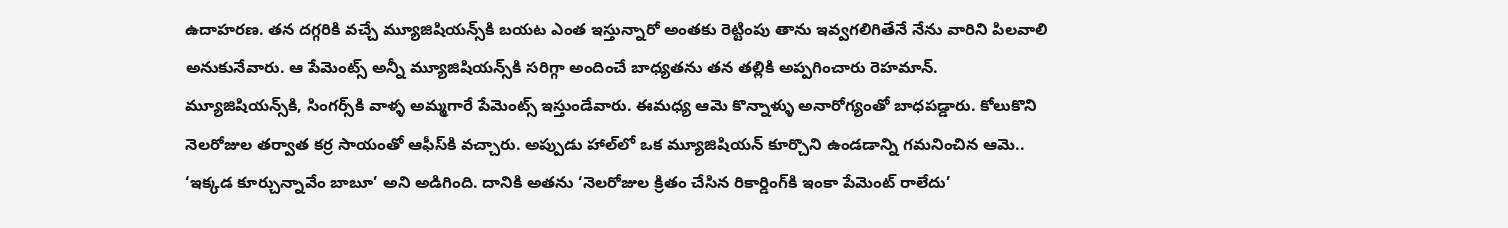ఉదాహరణ. తన దగ్గరికి వచ్చే మ్యూజిషియన్స్‌కి బయట ఎంత ఇస్తున్నారో అంతకు రెట్టింపు తాను ఇవ్వగలిగితేనే నేను వారిని పిలవాలి అనుకునేవారు. ఆ పేమెంట్స్‌ అన్నీ మ్యూజిషియన్స్‌కి సరిగ్గా అందించే బాధ్యతను తన తల్లికి అప్పగించారు రెహమాన్‌. మ్యూజిషియన్స్‌కి, సింగర్స్‌కి వాళ్ళ అమ్మగారే పేమెంట్స్‌ ఇస్తుండేవారు. ఈమధ్య ఆమె కొన్నాళ్ళు అనారోగ్యంతో బాధపడ్డారు. కోలుకొని నెలరోజుల తర్వాత కర్ర సాయంతో ఆఫీస్‌కి వచ్చారు. అప్పుడు హాల్‌లో ఒక మ్యూజిషియన్‌ కూర్చొని ఉండడాన్ని గమనించిన ఆమె.. ‘ఇక్కడ కూర్చున్నావేం బాబూ’ అని అడిగింది. దానికి అతను ‘నెలరోజుల క్రితం చేసిన రికార్డింగ్‌కి ఇంకా పేమెంట్‌ రాలేదు’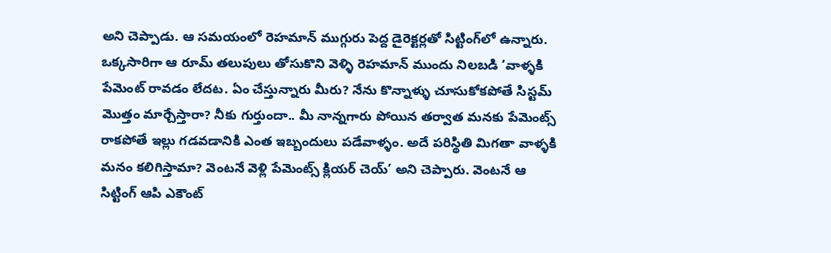అని చెప్పాడు. ఆ సమయంలో రెహమాన్‌ ముగ్గురు పెద్ద డైరెక్టర్లతో సిట్టింగ్‌లో ఉన్నారు. ఒక్కసారిగా ఆ రూమ్‌ తలుపులు తోసుకొని వెళ్ళి రెహమాన్‌ ముందు నిలబడి ‘వాళ్ళకి పేమెంట్‌ రావడం లేదట. ఏం చేస్తున్నారు మీరు? నేను కొన్నాళ్ళు చూసుకోకపోతే సిస్టమ్‌ మొత్తం మార్చేస్తారా? నీకు గుర్తుందా.. మీ నాన్నగారు పోయిన తర్వాత మనకు పేమెంట్స్‌ రాకపోతే ఇల్లు గడవడానికి ఎంత ఇబ్బందులు పడేవాళ్ళం. అదే పరిస్థితి మిగతా వాళ్ళకి మనం కలిగిస్తామా? వెంటనే వెళ్లి పేమెంట్స్‌ క్లియర్‌ చెయ్‌’ అని చెప్పారు. వెంటనే ఆ సిట్టింగ్‌ ఆపి ఎకౌంట్‌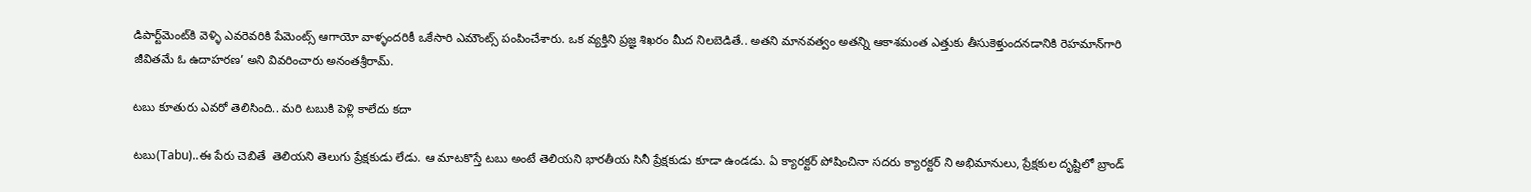డిపార్ట్‌మెంట్‌కి వెళ్ళి ఎవరెవరికి పేమెంట్స్‌ ఆగాయో వాళ్ళందరికీ ఒకేసారి ఎమౌంట్స్‌ పంపించేశారు. ఒక వ్యక్తిని ప్రజ్ఞ శిఖరం మీద నిలబెడితే.. అతని మానవత్వం అతన్ని ఆకాశమంత ఎత్తుకు తీసుకెళ్తుందనడానికి రెహమాన్‌గారి జీవితమే ఓ ఉదాహరణ’ అని వివరించారు అనంతశ్రీరామ్‌.

టబు కూతురు ఎవరో తెలిసింది.. మరి టబుకి పెళ్లి కాలేదు కదా

టబు(Tabu)..ఈ పేరు చెబితే  తెలియని తెలుగు ప్రేక్షకుడు లేడు. ఆ మాటకొస్తే టబు అంటే తెలియని భారతీయ సినీ ప్రేక్షకుడు కూడా ఉండడు. ఏ క్యారక్టర్ పోషించినా సదరు క్యారక్టర్ ని అభిమానులు, ప్రేక్షకుల దృష్టిలో బ్రాండ్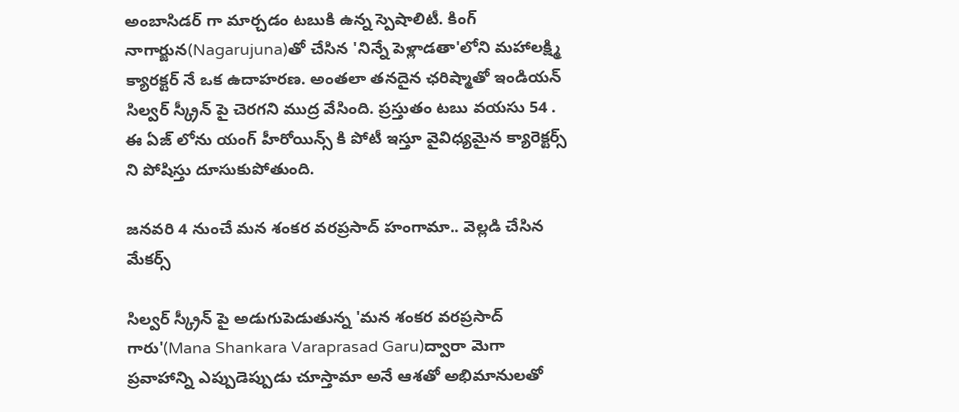అంబాసిడర్ గా మార్చడం టబుకి ఉన్న స్పెషాలిటీ. కింగ్ నాగార్జున(Nagarujuna)తో చేసిన 'నిన్నే పెళ్లాడతా'లోని మహాలక్ష్మి క్యారక్టర్ నే ఒక ఉదాహరణ. అంతలా తనదైన ఛరిష్మాతో ఇండియన్ సిల్వర్ స్క్రీన్ పై చెరగని ముద్ర వేసింది. ప్రస్తుతం టబు వయసు 54 . ఈ ఏజ్ లోను యంగ్ హీరోయిన్స్ కి పోటీ ఇస్తూ వైవిధ్యమైన క్యారెక్టర్స్ ని పోషిస్తు దూసుకుపోతుంది.

జనవరి 4 నుంచే మన శంకర వరప్రసాద్ హంగామా.. వెల్లడి చేసిన మేకర్స్

సిల్వర్ స్క్రీన్ పై అడుగుపెడుతున్న 'మన శంకర వరప్రసాద్ గారు'(Mana Shankara Varaprasad Garu)ద్వారా మెగా ప్రవాహాన్ని ఎప్పుడెప్పుడు చూస్తామా అనే ఆశతో అభిమానులతో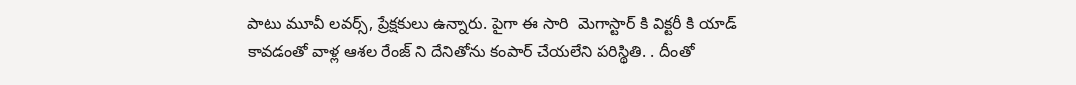పాటు మూవీ లవర్స్, ప్రేక్షకులు ఉన్నారు. పైగా ఈ సారి  మెగాస్టార్ కి విక్టరీ కి యాడ్ కావడంతో వాళ్ల ఆశల రేంజ్ ని దేనితోను కంపార్ చేయలేని పరిస్థితి. . దీంతో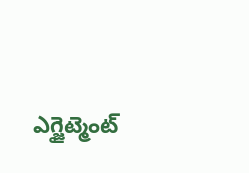ఎగ్జైట్మెంట్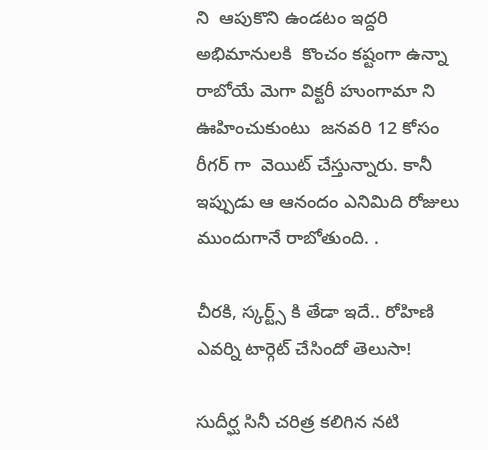ని  ఆపుకొని ఉండటం ఇద్దరి అభిమానులకి  కొంచం కష్టంగా ఉన్నా రాబోయే మెగా విక్టరీ హుంగామా ని ఊహించుకుంటు  జనవరి 12 కోసం రీగర్ గా  వెయిట్ చేస్తున్నారు. కానీ ఇప్పుడు ఆ ఆనందం ఎనిమిది రోజులు ముందుగానే రాబోతుంది. .

చీరకి, స్కర్ట్స్ కి తేడా ఇదే.. రోహిణి ఎవర్ని టార్గెట్ చేసిందో తెలుసా!

సుదీర్ఘ సినీ చరిత్ర కలిగిన నటి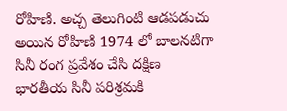రోహిణి. అచ్చ తెలుగింటి ఆడపడుచు అయిన రోహిణి 1974 లో బాలనటిగా సినీ రంగ ప్రవేశం చేసి దక్షిణ భారతీయ సినీ పరిశ్రమకి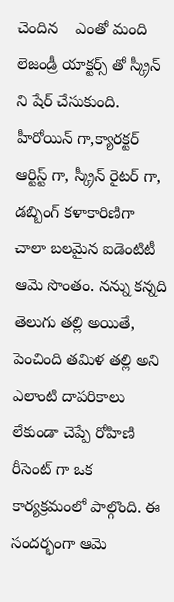చెందిన    ఎంతో మంది లెజండ్రీ యాక్టర్స్ తో స్క్రీన్ ని షేర్ చేసుకుంది. హీరోయిన్ గా,క్యారక్టర్ ఆర్టిస్ట్ గా, స్క్రీన్ రైటర్ గా, డబ్బింగ్ కళాకారిణిగా చాలా బలమైన ఐడెంటిటీ ఆమె సొంతం. నన్ను కన్నది తెలుగు తల్లి అయితే, పెంచింది తమిళ తల్లి అని ఎలాంటి దాపరికాలు లేకుండా చెప్పే రోహిణి రీసెంట్ గా ఒక కార్యక్రమంలో పాల్గొంది. ఈ సందర్భంగా ఆమె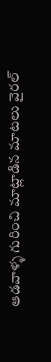ఆడవాళ్ళ గురించి మాట్లాడిన మాటలు వైరల్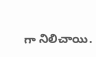గా నిలిచాయి.